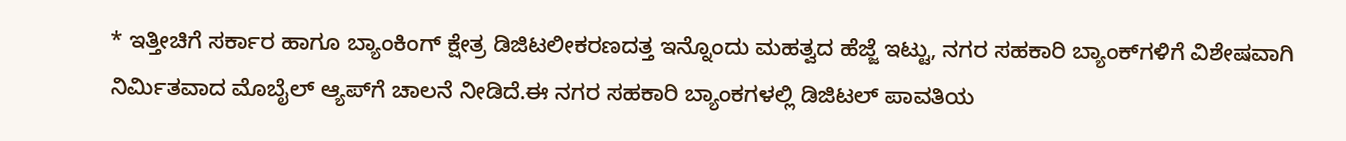* ಇತ್ತೀಚಿಗೆ ಸರ್ಕಾರ ಹಾಗೂ ಬ್ಯಾಂಕಿಂಗ್ ಕ್ಷೇತ್ರ ಡಿಜಿಟಲೀಕರಣದತ್ತ ಇನ್ನೊಂದು ಮಹತ್ವದ ಹೆಜ್ಜೆ ಇಟ್ಟು, ನಗರ ಸಹಕಾರಿ ಬ್ಯಾಂಕ್‌ಗಳಿಗೆ ವಿಶೇಷವಾಗಿ ನಿರ್ಮಿತವಾದ ಮೊಬೈಲ್ ಆ್ಯಪ್‌ಗೆ ಚಾಲನೆ ನೀಡಿದೆ.ಈ ನಗರ ಸಹಕಾರಿ ಬ್ಯಾಂಕಗಳಲ್ಲಿ ಡಿಜಿಟಲ್ ಪಾವತಿಯ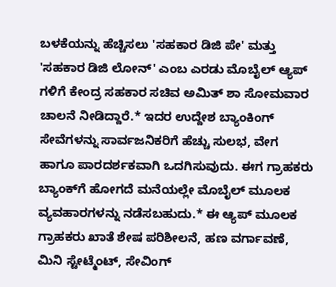ಬಳಕೆಯನ್ನು ಹೆಚ್ಚಿಸಲು 'ಸಹಕಾರ ಡಿಜಿ ಪೇ' ಮತ್ತು 'ಸಹಕಾರ ಡಿಜಿ ಲೋನ್' ಎಂಬ ಎರಡು ಮೊಬೈಲ್ ಆ್ಯಪ್‌ ಗಳಿಗೆ ಕೇಂದ್ರ ಸಹಕಾರ ಸಚಿವ ಅಮಿತ್ ಶಾ ಸೋಮವಾರ ಚಾಲನೆ ನೀಡಿದ್ದಾರೆ.* ಇದರ ಉದ್ದೇಶ ಬ್ಯಾಂಕಿಂಗ್ ಸೇವೆಗಳನ್ನು ಸಾರ್ವಜನಿಕರಿಗೆ ಹೆಚ್ಚು ಸುಲಭ, ವೇಗ ಹಾಗೂ ಪಾರದರ್ಶಕವಾಗಿ ಒದಗಿಸುವುದು. ಈಗ ಗ್ರಾಹಕರು ಬ್ಯಾಂಕ್‌ಗೆ ಹೋಗದೆ ಮನೆಯಲ್ಲೇ ಮೊಬೈಲ್ ಮೂಲಕ ವ್ಯವಹಾರಗಳನ್ನು ನಡೆಸಬಹುದು.* ಈ ಆ್ಯಪ್‌ ಮೂಲಕ ಗ್ರಾಹಕರು ಖಾತೆ ಶೇಷ ಪರಿಶೀಲನೆ, ಹಣ ವರ್ಗಾವಣೆ, ಮಿನಿ ಸ್ಟೇಟ್ಮೆಂಟ್, ಸೇವಿಂಗ್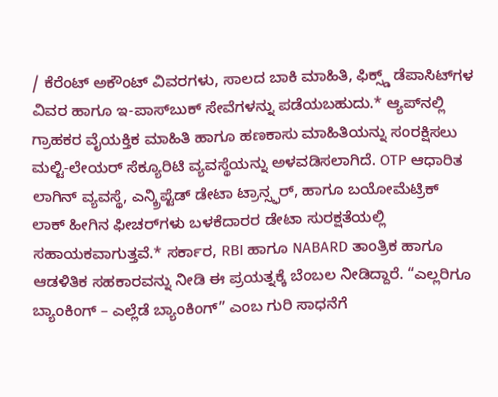/ ಕೆರೆಂಟ್ ಅಕೌಂಟ್ ವಿವರಗಳು, ಸಾಲದ ಬಾಕಿ ಮಾಹಿತಿ, ಫಿಕ್ಸ್ಡ್ ಡೆಪಾಸಿಟ್‌ಗಳ ವಿವರ ಹಾಗೂ ಇ-ಪಾಸ್‌ಬುಕ್ ಸೇವೆಗಳನ್ನು ಪಡೆಯಬಹುದು.* ಆ್ಯಪ್‌ನಲ್ಲಿ ಗ್ರಾಹಕರ ವೈಯಕ್ತಿಕ ಮಾಹಿತಿ ಹಾಗೂ ಹಣಕಾಸು ಮಾಹಿತಿಯನ್ನು ಸಂರಕ್ಷಿಸಲು ಮಲ್ಟಿ-ಲೇಯರ್ ಸೆಕ್ಯೂರಿಟಿ ವ್ಯವಸ್ಥೆಯನ್ನು ಅಳವಡಿಸಲಾಗಿದೆ. OTP ಆಧಾರಿತ ಲಾಗಿನ್ ವ್ಯವಸ್ಥೆ, ಎನ್ಕ್ರಿಪ್ಟೆಡ್ ಡೇಟಾ ಟ್ರಾನ್ಸ್ಫರ್, ಹಾಗೂ ಬಯೋಮೆಟ್ರಿಕ್ ಲಾಕ್ ಹೀಗಿನ ಫೀಚರ್‌ಗಳು ಬಳಕೆದಾರರ ಡೇಟಾ ಸುರಕ್ಷತೆಯಲ್ಲಿ ಸಹಾಯಕವಾಗುತ್ತವೆ.* ಸರ್ಕಾರ, RBI ಹಾಗೂ NABARD ತಾಂತ್ರಿಕ ಹಾಗೂ ಆಡಳಿತಿಕ ಸಹಕಾರವನ್ನು ನೀಡಿ ಈ ಪ್ರಯತ್ನಕ್ಕೆ ಬೆಂಬಲ ನೀಡಿದ್ದಾರೆ. “ಎಲ್ಲರಿಗೂ ಬ್ಯಾಂಕಿಂಗ್ – ಎಲ್ಲೆಡೆ ಬ್ಯಾಂಕಿಂಗ್” ಎಂಬ ಗುರಿ ಸಾಧನೆಗೆ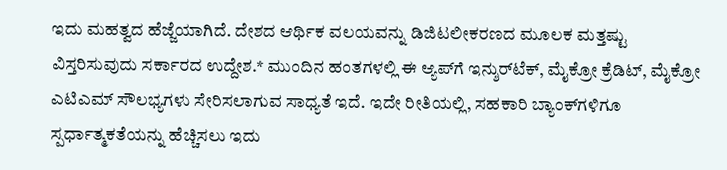ಇದು ಮಹತ್ವದ ಹೆಜ್ಜೆಯಾಗಿದೆ. ದೇಶದ ಆರ್ಥಿಕ ವಲಯವನ್ನು ಡಿಜಿಟಲೀಕರಣದ ಮೂಲಕ ಮತ್ತಷ್ಟು ವಿಸ್ತರಿಸುವುದು ಸರ್ಕಾರದ ಉದ್ದೇಶ.* ಮುಂದಿನ ಹಂತಗಳಲ್ಲಿ ಈ ಆ್ಯಪ್‌ಗೆ ಇನ್ಶುರ್‌ಟೆಕ್, ಮೈಕ್ರೋ ಕ್ರೆಡಿಟ್, ಮೈಕ್ರೋ ಎಟಿಎಮ್ ಸೌಲಭ್ಯಗಳು ಸೇರಿಸಲಾಗುವ ಸಾಧ್ಯತೆ ಇದೆ. ಇದೇ ರೀತಿಯಲ್ಲಿ, ಸಹಕಾರಿ ಬ್ಯಾಂಕ್‌ಗಳಿಗೂ ಸ್ಪರ್ಧಾತ್ಮಕತೆಯನ್ನು ಹೆಚ್ಚಿಸಲು ಇದು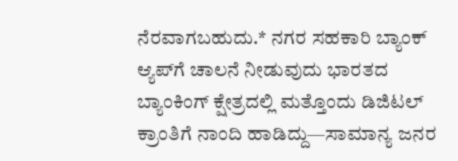ನೆರವಾಗಬಹುದು.* ನಗರ ಸಹಕಾರಿ ಬ್ಯಾಂಕ್ ಆ್ಯಪ್‌ಗೆ ಚಾಲನೆ ನೀಡುವುದು ಭಾರತದ ಬ್ಯಾಂಕಿಂಗ್ ಕ್ಷೇತ್ರದಲ್ಲಿ ಮತ್ತೊಂದು ಡಿಜಿಟಲ್ ಕ್ರಾಂತಿಗೆ ನಾಂದಿ ಹಾಡಿದ್ದು—ಸಾಮಾನ್ಯ ಜನರ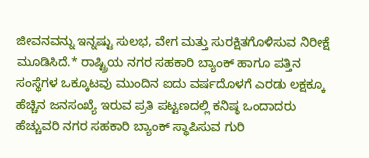ಜೀವನವನ್ನು ಇನ್ನಷ್ಟು ಸುಲಭ, ವೇಗ ಮತ್ತು ಸುರಕ್ಷಿತಗೊಳಿಸುವ ನಿರೀಕ್ಷೆ ಮೂಡಿಸಿದೆ.* ರಾಷ್ಟ್ರಿಯ ನಗರ ಸಹಕಾರಿ ಬ್ಯಾಂಕ್ ಹಾಗೂ ಪತ್ತಿನ ಸಂಸ್ಥೆಗಳ ಒಕ್ಕೂಟವು ಮುಂದಿನ ಐದು ವರ್ಷದೊಳಗೆ ಎರಡು ಲಕ್ಷಕ್ಕೂ ಹೆಚ್ಚಿನ ಜನಸಂಖ್ಯೆ ಇರುವ ಪ್ರತಿ ಪಟ್ಟಣದಲ್ಲಿ ಕನಿಷ್ಠ ಒಂದಾದರು ಹೆಚ್ಚುವರಿ ನಗರ ಸಹಕಾರಿ ಬ್ಯಾಂಕ್ ಸ್ಥಾಪಿಸುವ ಗುರಿ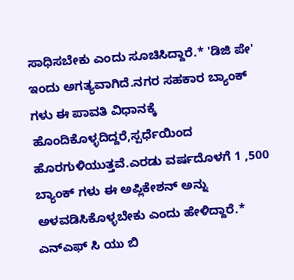ಸಾಧಿಸಬೇಕು ಎಂದು ಸೂಚಿಸಿದ್ದಾರೆ.* 'ಡಿಜಿ ಪೇ' ಇಂದು ಅಗತ್ಯವಾಗಿದೆ.ನಗರ ಸಹಕಾರ ಬ್ಯಾಂಕ್ ಗಳು ಈ ಪಾವತಿ ವಿಧಾನಕ್ಕೆ ಹೊಂದಿಕೊಳ್ಳದಿದ್ದರೆ,ಸ್ಪರ್ಧೆಯಿಂದ ಹೊರಗುಳಿಯುತ್ತವೆ.ಎರಡು ವರ್ಷದೊಳಗೆ 1 ,500 ಬ್ಯಾಂಕ್ ಗಳು ಈ ಅಪ್ಲಿಕೇಶನ್ ಅನ್ನು ಅಳವಡಿಸಿಕೊಳ್ಳಬೇಕು ಎಂದು ಹೇಳಿದ್ದಾರೆ.* ಎನ್ಎಫ್ ಸಿ ಯು ಬಿ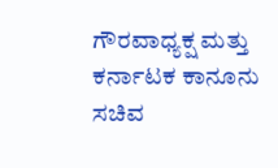ಗೌರವಾಧ್ಯಕ್ಷ ಮತ್ತು ಕರ್ನಾಟಕ ಕಾನೂನು ಸಚಿವ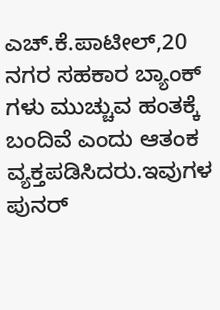ಎಚ್.ಕೆ.ಪಾಟೀಲ್,20 ನಗರ ಸಹಕಾರ ಬ್ಯಾಂಕ್ ಗಳು ಮುಚ್ಚುವ ಹಂತಕ್ಕೆ ಬಂದಿವೆ ಎಂದು ಆತಂಕ ವ್ಯಕ್ತಪಡಿಸಿದರು.ಇವುಗಳ ಪುನರ್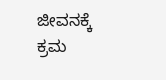ಜೀವನಕ್ಕೆ ಕ್ರಮ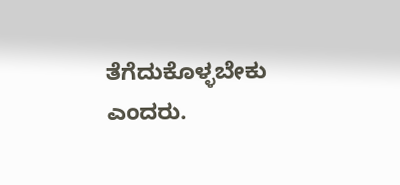ತೆಗೆದುಕೊಳ್ಳಬೇಕು ಎಂದರು.